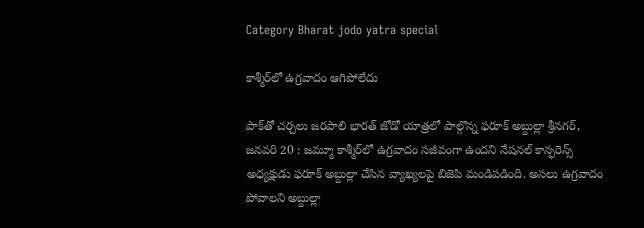Category Bharat jodo yatra special

కాశ్మీర్‌లో ఉగ్రవాదం ఆగిపోలేదు

పాక్‌తో చర్చలు జరపాలి భారత్‌ ‌జోడో యాత్రలో పాల్గొన్న ఫరూక్‌ అబ్దుల్లా శ్రీనగర్‌, జనవరి 20 : జమ్మూ కాశ్మీర్‌లో ఉగ్రవాదం సజీవంగా ఉందని నేషనల్‌ ‌కాన్ఫరెన్స్ అధ్యక్షుడు ఫరూక్‌ అబ్దుల్లా చేసిన వ్యాఖ్యలపై బిజెపి మండిపడింది. అసలు ఉగ్రవాదం పోవాలని అబ్దుల్లా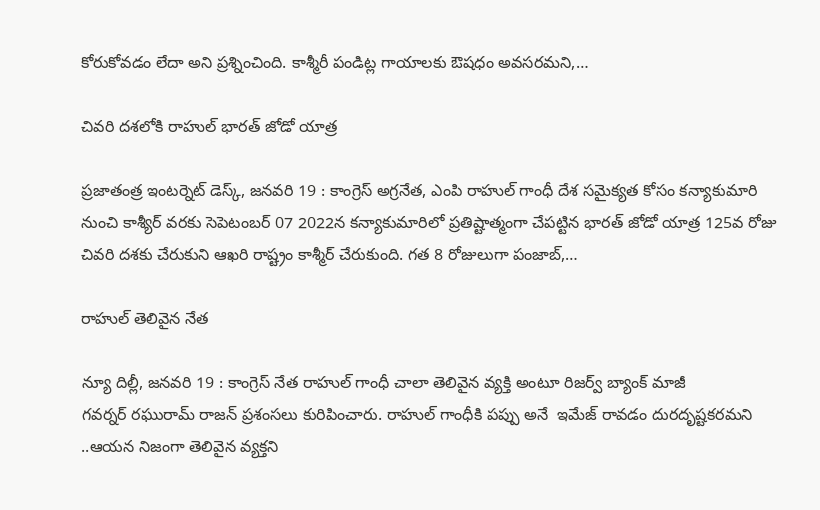కోరుకోవడం లేదా అని ప్రశ్నించింది. కాశ్మీరీ పండిట్ల గాయాలకు ఔషధం అవసరమని,…

చివరి దశలోకి రాహుల్‌ ‌భారత్‌ ‌జోడో యాత్ర

ప్రజాతంత్ర ఇంటర్నెట్‌ ‌డెస్క్, జనవరి 19 : కాంగ్రెస్‌ అ‌గ్రనేత, ఎంపి రాహుల్‌ ‌గాంధీ దేశ సమైక్యత కోసం కన్యాకుమారి నుంచి కాశ్యీర్‌ ‌వరకు సెపెటంబర్‌ 07 2022న కన్యాకుమారిలో ప్రతిష్టాత్మంగా చేపట్టిన భారత్‌ ‌జోడో యాత్ర 125వ రోజు చివరి దశకు చేరుకుని ఆఖరి రాష్ట్రం కాశ్మీర్‌ ‌చేరుకుంది. గత 8 రోజులుగా పంజాబ్‌,…

రాహుల్‌ ‌తెలివైన నేత

న్యూ దిల్లీ, జనవరి 19 : కాంగ్రెస్‌ ‌నేత రాహుల్‌ ‌గాంధీ చాలా తెలివైన వ్యక్తి అంటూ రిజర్వ్ ‌బ్యాంక్‌ ‌మాజీ గవర్నర్‌ ‌రఘురామ్‌ ‌రాజన్‌ ‌ప్రశంసలు కురిపించారు. రాహుల్‌ ‌గాంధీకి పప్పు అనే  ఇమేజ్‌ ‌రావడం దురదృష్టకరమని ..ఆయన నిజంగా తెలివైన వ్యక్తని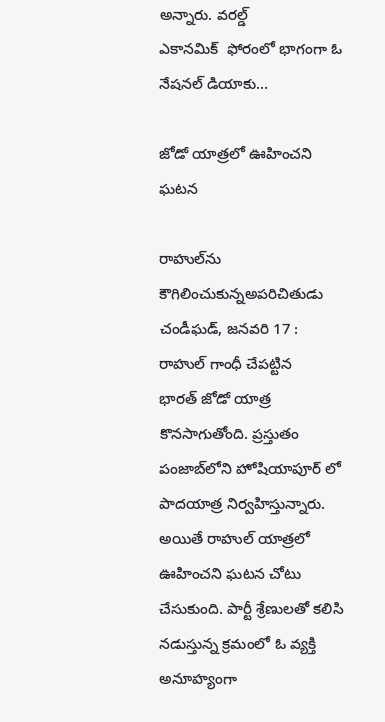అన్నారు. వరల్డ్ ఎకానమిక్‌  ‌ఫోరంలో భాగంగా ఓ నేషనల్‌ ‌డియాకు…

జోడో యాత్రలో ఊహించని ఘటన

రాహుల్‌ను కౌగిలించుకున్నఅపరిచితుడు చండీఘడ్‌, జనవరి 17 : రాహుల్‌ ‌గాంధీ చేపట్టిన భారత్‌ ‌జోడో యాత్ర కొనసాగుతోంది. ప్రస్తుతం పంజాబ్‌లోని హోషియాపూర్‌ ‌లో పాదయాత్ర నిర్వహిస్తున్నారు. అయితే రాహుల్‌ ‌యాత్రలో ఊహించని ఘటన చోటు చేసుకుంది. పార్టీ శ్రేణులతో కలిసి నడుస్తున్న క్రమంలో ఓ వ్యక్తి అనూహ్యంగా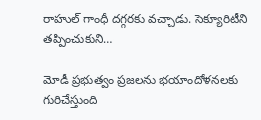రాహుల్‌ ‌గాంధీ దగ్గరకు వచ్చాడు. సెక్యూరిటీని తప్పించుకుని…

మోడీ ప్రభుత్వం ప్రజలను భయాందోళనలకు గురిచేస్తుంది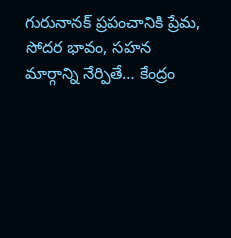గురునానక్‌ ‌ప్రపంచానికి ప్రేమ, సోదర భావం, సహన మార్గాన్ని నేర్పితే… కేంద్రం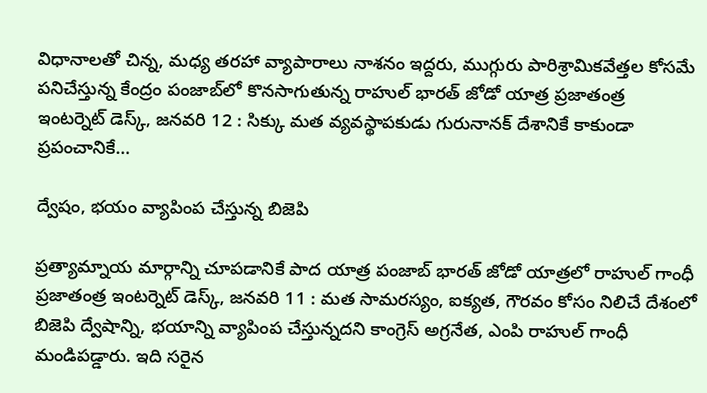విధానాలతో చిన్న, మధ్య తరహా వ్యాపారాలు నాశనం ఇద్దరు, ముగ్గురు పారిశ్రామికవేత్తల కోసమే పనిచేస్తున్న కేంద్రం పంజాబ్‌లో కొనసాగుతున్న రాహుల్‌ ‌భారత్‌ ‌జోడో యాత్ర ప్రజాతంత్ర ఇంటర్నెట్‌ ‌డెస్క్, జనవరి 12 : సిక్కు మత వ్యవస్థాపకుడు గురునానక్‌ ‌దేశానికే కాకుండా ప్రపంచానికే…

ద్వేషం, భయం వ్యాపింప చేస్తున్న బిజెపి

ప్రత్యామ్నాయ మార్గాన్ని చూపడానికే పాద యాత్ర పంజాబ్‌ ‌భారత్‌ ‌జోడో యాత్రలో రాహుల్‌ ‌గాంధీ ప్రజాతంత్ర ఇంటర్నెట్‌ ‌డెస్క్, జనవరి 11 : మత సామరస్యం, ఐక్యత, గౌరవం కోసం నిలిచే దేశంలో బిజెపి ద్వేషాన్ని, భయాన్ని వ్యాపింప చేస్తున్నదని కాంగ్రెస్‌ అ‌గ్రనేత, ఎంపి రాహుల్‌ ‌గాంధీ మండిపడ్డారు. ఇది సరైన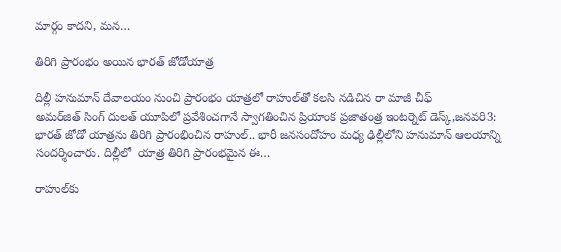మార్గం కాదని, మన…

తిరిగి ప్రారంభం అయిన భారత్‌ ‌జోడోయాత్ర

దిల్లీ హనుమాన్‌ ‌దేవాలయం నుంచి ప్రారంభం యాత్రలో రాహుల్‌తో కలసి నడిచిన రా మాజీ చీఫ్‌ అమర్‌జిత్‌ ‌సింగ్‌ ‌దులత్‌ ‌యూపిలో ప్రవేశించగానే స్వాగతించిన ప్రియాంక ప్రజాతంత్ర ఇంటర్నెట్‌ ‌డెస్క్,జనవరి3: భారత్‌ ‌జోడో యాత్రను తిరిగి ప్రారంభించిన రాహుల్‌.. భారీ జనసందోహం మధ్య ఢిల్లీలోని హనుమాన్‌ ఆలయాన్ని సందర్శించారు. దిల్లీలో  యాత్ర తిరిగి ప్రారంభమైన ఈ…

రాహుల్‌కు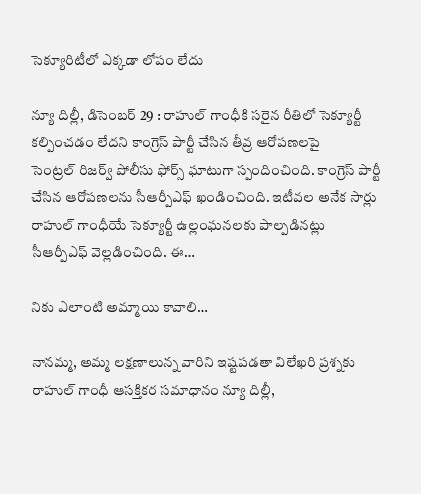సెక్యూరిటీలో ఎక్కడా లోపం లేదు

న్యూ దిల్లీ, డిసెంబర్‌ 29 : రాహుల్‌ ‌గాంధీకి సరైన రీతిలో సెక్యూర్టీ కల్పించడం లేదని కాంగ్రెస్‌ ‌పార్టీ చేసిన తీవ్ర ఆరోపణలపై సెంట్రల్‌ ‌రిజర్వ్ ‌పోలీసు ఫోర్స్ ‌ఘాటుగా స్పందించింది. కాంగ్రెస్‌ ‌పార్టీ చేసిన ఆరోపణలను సీఆర్పీఎఫ్‌ ‌ఖండించింది. ఇటీవల అనేక సార్లు రాహుల్‌ ‌గాంధీయే సెక్యూర్టీ ఉల్లంఘనలకు పాల్పడినట్లు సీఆర్పీఎఫ్‌ ‌వెల్లడించింది. ఈ…

నికు ఎలాంటి అమ్మాయి కావాలి…

నానమ్మ, అమ్మ లక్షణాలున్న వారిని ఇష్టపడతా విలేఖరి ప్రశ్నకు రాహుల్‌ ‌గాంధీ ఆసక్తికర సమాధానం న్యూ దిల్లీ,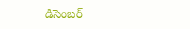డిసెంబర్‌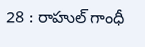28 : రాహుల్‌ ‌గాంధీ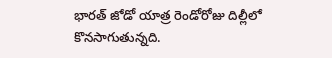భారత్‌ ‌జోడో యాత్ర రెండోరోజు దిల్లీలో కొనసాగుతున్నది.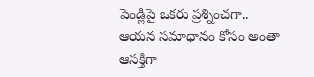పెండ్లిపై ఒకరు ప్రశ్నించగా.. ఆయన సమాధానం కోసం అంతా ఆసక్తిగా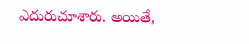ఎదురుచూశారు. అయితే,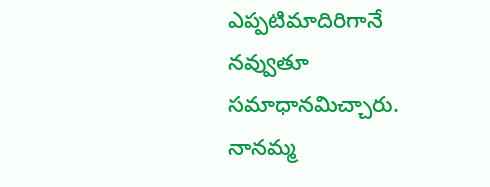ఎప్పటిమాదిరిగానే నవ్వుతూ సమాధానమిచ్చారు. నానమ్మ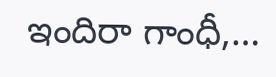ఇందిరా గాంధీ,…